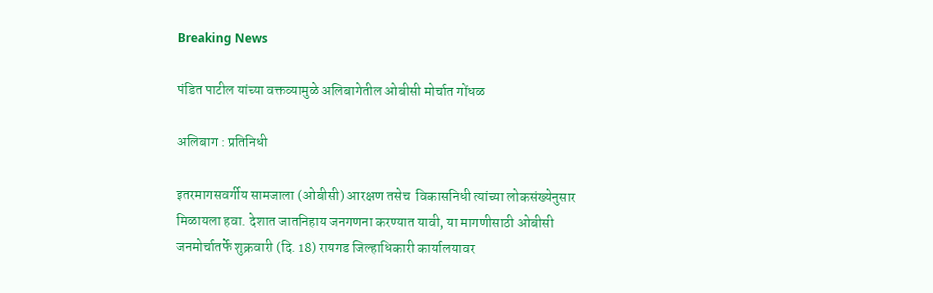Breaking News

पंडित पाटील यांच्या वक्तव्यामुळे अलिबागेतील ओबीसी मोर्चात गोंधळ

अलिबाग : प्रतिनिधी

इतरमागसवर्गीय सामजाला (ओबीसी) आरक्षण तसेच  विकासनिधी त्यांच्या लोकसंख्येनुसार मिळायला हवा. देशात जातनिहाय जनगणना करण्यात यावी, या मागणीसाठी ओबीसी जनमोर्चातर्फे शुक्रवारी (दि. 18) रायगड जिल्हाधिकारी कार्यालयावर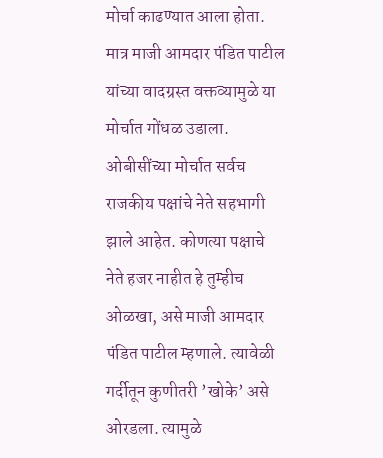मोर्चा काढण्यात आला होता. मात्र माजी आमदार पंडित पाटील यांच्या वादग्रस्त वक्तव्यामुळे या मोर्चात गोंधळ उडाला. ओबीसींच्या मोर्चात सर्वच राजकीय पक्षांचे नेते सहभागी झाले आहेत. कोणत्या पक्षाचे नेते हजर नाहीत हे तुम्हीच ओळखा, असे माजी आमदार पंडित पाटील म्हणाले. त्यावेळी गर्दीतून कुणीतरी ’खोके’ असे ओरडला. त्यामुळे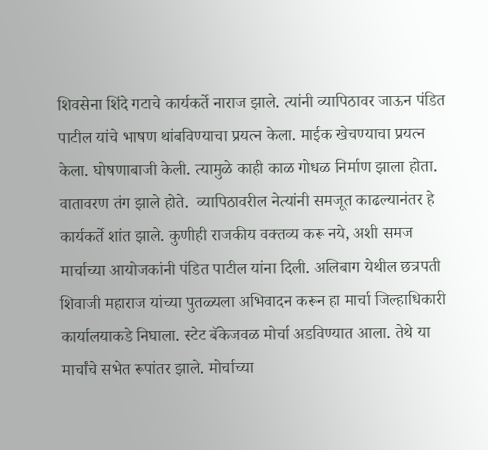शिवसेना शिंदे गटाचे कार्यकर्ते नाराज झाले. त्यांनी व्यापिठावर जाऊन पंडित पाटील यांचे भाषण थांबविण्याचा प्रयत्न केला. माईक खेचण्याचा प्रयत्न केला. घोषणाबाजी केली. त्यामुळे काही काळ गोधळ निर्माण झाला होता. वातावरण तंग झाले होते.  व्यापिठावरील नेत्यांनी समजूत काढल्यानंतर हे कार्यकर्ते शांत झाले. कुणीही राजकीय वक्तव्य करू नये, अशी समज मार्चाच्या आयोजकांनी पंडित पाटील यांना दिली. अलिबाग येथील छत्रपती शिवाजी महाराज यांच्या पुतळ्यला अभिवादन करून हा मार्चा जिल्हाधिकारी कार्यालयाकडे निघाला. स्टेट बॅकेजवळ मोर्चा अडविण्यात आला. तेथे या मार्चांचे सभेत रूपांतर झाले. मोर्चाच्या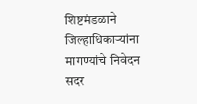शिष्टमंडळाने जिल्हाधिकार्‍यांना मागण्यांचे निवेदन सदर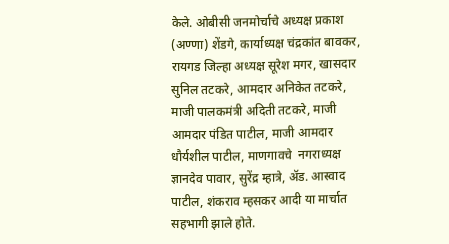केले. ओबीसी जनमोर्चाचे अध्यक्ष प्रकाश (अण्णा) शेंडगे, कार्याध्यक्ष चंद्रकांत बावकर, रायगड जिल्हा अध्यक्ष सूरेश मगर, खासदार सुनिल तटकरे, आमदार अनिकेत तटकरे, माजी पालकमंत्री अदिती तटकरे, माजी आमदार पंडित पाटील, माजी आमदार धौर्यशील पाटील, माणगावचे  नगराध्यक्ष ज्ञानदेव पावार, सुरेंद्र म्हात्रे, अ‍ॅड. आस्वाद पाटील, शंकराव म्हसकर आदी या मार्चात सहभागी झाले होते.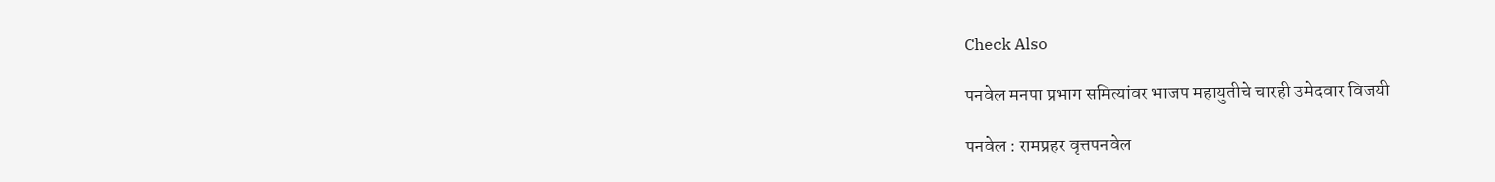Check Also

पनवेल मनपा प्रभाग समित्यांवर भाजप महायुतीचे चारही उमेदवार विजयी

पनवेल : रामप्रहर वृत्तपनवेल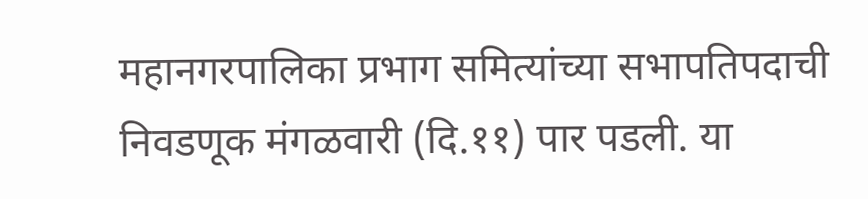महानगरपालिका प्रभाग समित्यांच्या सभापतिपदाची निवडणूक मंगळवारी (दि.११) पार पडली. या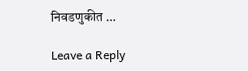निवडणुकीत …

Leave a Reply